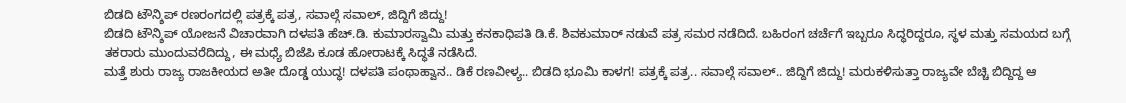ಬಿಡದಿ ಟೌನ್ಶಿಪ್ ರಣರಂಗದಲ್ಲಿ ಪತ್ರಕ್ಕೆ ಪತ್ರ, ಸವಾಲ್ಗೆ ಸವಾಲ್, ಜಿದ್ದಿಗೆ ಜಿದ್ದು!
ಬಿಡದಿ ಟೌನ್ಶಿಪ್ ಯೋಜನೆ ವಿಚಾರವಾಗಿ ದಳಪತಿ ಹೆಚ್.ಡಿ. ಕುಮಾರಸ್ವಾಮಿ ಮತ್ತು ಕನಕಾಧಿಪತಿ ಡಿ.ಕೆ. ಶಿವಕುಮಾರ್ ನಡುವೆ ಪತ್ರ ಸಮರ ನಡೆದಿದೆ. ಬಹಿರಂಗ ಚರ್ಚೆಗೆ ಇಬ್ಬರೂ ಸಿದ್ಧರಿದ್ದರೂ, ಸ್ಥಳ ಮತ್ತು ಸಮಯದ ಬಗ್ಗೆ ತಕರಾರು ಮುಂದುವರೆದಿದ್ದು, ಈ ಮಧ್ಯೆ ಬಿಜೆಪಿ ಕೂಡ ಹೋರಾಟಕ್ಕೆ ಸಿದ್ಧತೆ ನಡೆಸಿದೆ.
ಮತ್ತೆ ಶುರು ರಾಜ್ಯ ರಾಜಕೀಯದ ಅತೀ ದೊಡ್ಡ ಯುದ್ಧ! ದಳಪತಿ ಪಂಥಾಹ್ವಾನ.. ಡಿಕೆ ರಣವೀಳ್ಯ.. ಬಿಡದಿ ಭೂಮಿ ಕಾಳಗ! ಪತ್ರಕ್ಕೆ ಪತ್ರ.. ಸವಾಲ್ಗೆ ಸವಾಲ್.. ಜಿದ್ದಿಗೆ ಜಿದ್ದು! ಮರುಕಳಿಸುತ್ತಾ ರಾಜ್ಯವೇ ಬೆಚ್ಚಿ ಬಿದ್ದಿದ್ದ ಆ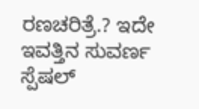ರಣಚರಿತ್ರೆ.? ಇದೇ ಇವತ್ತಿನ ಸುವರ್ಣ ಸ್ಪೆಷಲ್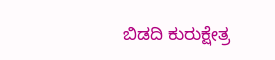ಬಿಡದಿ ಕುರುಕ್ಷೇತ್ರ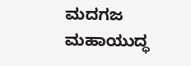ಮದಗಜ ಮಹಾಯುದ್ಧ